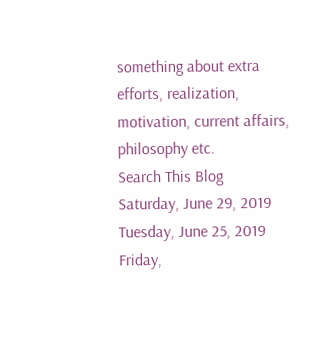something about extra efforts, realization, motivation, current affairs, philosophy etc.
Search This Blog
Saturday, June 29, 2019
Tuesday, June 25, 2019
Friday,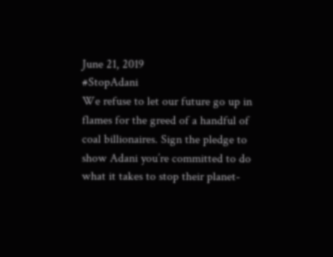June 21, 2019
#StopAdani
We refuse to let our future go up in flames for the greed of a handful of coal billionaires. Sign the pledge to show Adani you’re committed to do what it takes to stop their planet-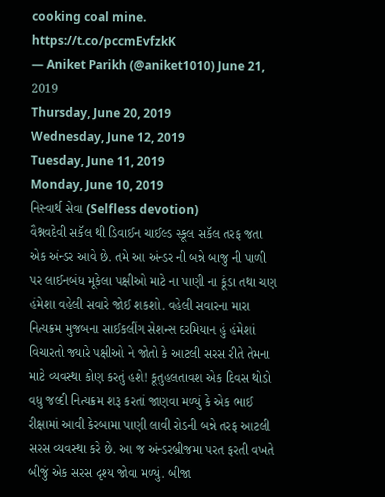cooking coal mine. https://t.co/pccmEvfzkK
— Aniket Parikh (@aniket1010) June 21, 2019
Thursday, June 20, 2019
Wednesday, June 12, 2019
Tuesday, June 11, 2019
Monday, June 10, 2019
નિસ્વાર્થ સેવા (Selfless devotion)
વૈશ્નવદેવી સકૅલ થી ડિવાઈન ચાઈલ્ડ સ્કૂલ સકૅલ તરફ જતા એક અંન્ડર આવે છે. તમે આ અંન્ડર ની બન્ને બાજુ ની પાળી પર લાઈનબંધ મૂકેલા પક્ષીઓ માટે ના પાણી ના કૂંડા તથા ચણ હંમેશા વહેલી સવારે જોઈ શકશો. વહેલી સવારના મારા નિત્યક્રમ મુજબના સાઈકલીંગ સેશન્સ દરમિયાન હું હંમેશાં વિચારતો જ્યારે પક્ષીઓ ને જોતો કે આટલી સરસ રીતે તેમના માટે વ્યવસ્થા કોણ કરતું હશે! કૂતુહલતાવશ એક દિવસ થોડો વધુ જલ્દી નિત્યક્રમ શરૂ કરતાં જાણવા મળ્યું કે એક ભાઈ રીક્ષામાં આવી કેરબામા પાણી લાવી રોડની બન્ને તરફ આટલી સરસ વ્યવસ્થા કરે છે. આ જ અંન્ડરબ્રીજમા પરત ફરતી વખતે બીજું એક સરસ દૃશ્ય જોવા મળ્યું. બીજા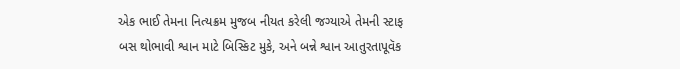એક ભાઈ તેમના નિત્યક્રમ મુજબ નીયત કરેલી જગ્યાએ તેમની સ્ટાફ બસ થોભાવી શ્વાન માટે બિસ્કિટ મુકે, અને બન્ને શ્વાન આતુરતાપૂવૅક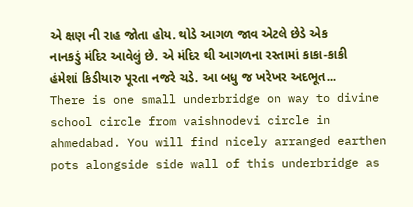એ ક્ષણ ની રાહ જોતા હોય. થોડે આગળ જાવ એટલે છેડે એક નાનકડું મંદિર આવેલું છે. એ મંદિર થી આગળના રસ્તામાં કાકા-કાકી હંમેશાં કિડીયારુ પૂરતા નજરે ચડે. આ બધુ જ ખરેખર અદભૂત...
There is one small underbridge on way to divine school circle from vaishnodevi circle in ahmedabad. You will find nicely arranged earthen pots alongside side wall of this underbridge as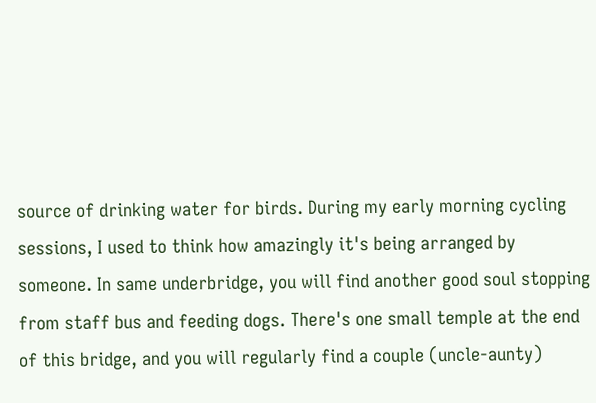source of drinking water for birds. During my early morning cycling sessions, I used to think how amazingly it's being arranged by someone. In same underbridge, you will find another good soul stopping from staff bus and feeding dogs. There's one small temple at the end of this bridge, and you will regularly find a couple (uncle-aunty)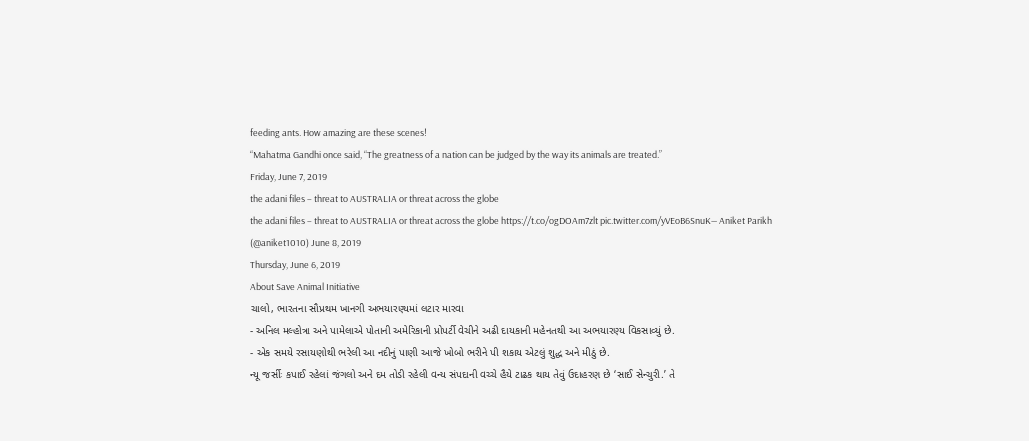feeding ants. How amazing are these scenes!
“Mahatma Gandhi once said, “The greatness of a nation can be judged by the way its animals are treated.”
Friday, June 7, 2019
the adani files – threat to AUSTRALIA or threat across the globe
the adani files – threat to AUSTRALIA or threat across the globe https://t.co/ogDOAm7zlt pic.twitter.com/yVEoB6SnuK— Aniket Parikh (@aniket1010) June 8, 2019
Thursday, June 6, 2019
About Save Animal Initiative
ચાલો, ભારતના સૌપ્રથમ ખાનગી અભયારણ્યમાં લટાર મારવા
- અનિલ મલ્હોત્રા અને પામેલાએ પોતાની અમેરિકાની પ્રોપર્ટી વેચીને અઢી દાયકાની મહેનતથી આ અભયારણ્ય વિકસાવ્યું છે.
- એક સમયે રસાયણોથી ભરેલી આ નદીનું પાણી આજે ખોબો ભરીને પી શકાય એટલું શુદ્ધ અને મીઠું છે.
ન્યૂ જર્સીઃ કપાઈ રહેલાં જંગલો અને દમ તોડી રહેલી વન્ય સંપદાની વચ્ચે હૈયે ટાઢક થાય તેવું ઉદાહરણ છે ‘સાઈ સેન્ચુરી.’ તે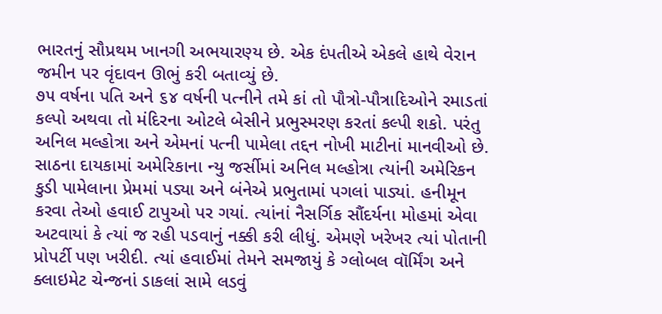ભારતનું સૌપ્રથમ ખાનગી અભયારણ્ય છે. એક દંપતીએ એકલે હાથે વેરાન જમીન પર વૃંદાવન ઊભું કરી બતાવ્યું છે.
૭૫ વર્ષના પતિ અને ૬૪ વર્ષની પત્નીને તમે કાં તો પૌત્રો-પૌત્રાદિઓને રમાડતાં કલ્પો અથવા તો મંદિરના ઓટલે બેસીને પ્રભુસ્મરણ કરતાં કલ્પી શકો. પરંતુ અનિલ મલ્હોત્રા અને એમનાં પત્ની પામેલા તદ્દન નોખી માટીનાં માનવીઓ છે. સાઠના દાયકામાં અમેરિકાના ન્યુ જર્સીમાં અનિલ મલ્હોત્રા ત્યાંની અમેરિકન કુડી પામેલાના પ્રેમમાં પડ્યા અને બંનેએ પ્રભુતામાં પગલાં પાડ્યાં. હનીમૂન કરવા તેઓ હવાઈ ટાપુઓ પર ગયાં. ત્યાંનાં નૈસર્ગિક સૌંદર્યના મોહમાં એવા અટવાયાં કે ત્યાં જ રહી પડવાનું નક્કી કરી લીધું. એમણે ખરેખર ત્યાં પોતાની પ્રોપર્ટી પણ ખરીદી. ત્યાં હવાઈમાં તેમને સમજાયું કે ગ્લોબલ વૉર્મિંગ અને ક્લાઇમેટ ચેન્જનાં ડાકલાં સામે લડવું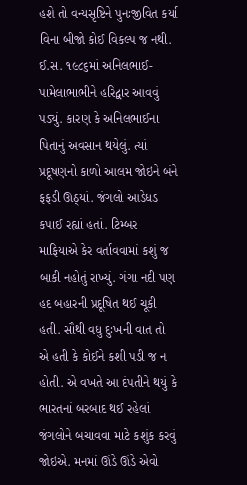હશે તો વન્યસૃષ્ટિને પુનઃજીવિત કર્યા વિના બીજો કોઈ વિકલ્પ જ નથી.
ઈ.સ. ૧૯૮૬માં અનિલભાઈ-પામેલાભાભીને હરિદ્વાર આવવું પડ્યું. કારણ કે અનિલભાઈના પિતાનું અવસાન થયેલું. ત્યાં પ્રદૂષણનો કાળો આલમ જોઇને બંને ફફડી ઊઠ્યાં. જંગલો આડેધડ કપાઈ રહ્યાં હતાં. ટિમ્બર માફિયાએ કેર વર્તાવવામાં કશું જ બાકી નહોતું રાખ્યું. ગંગા નદી પણ હદ બહારની પ્રદૂષિત થઈ ચૂકી હતી. સૌથી વધુ દુઃખની વાત તો એ હતી કે કોઈને કશી પડી જ ન હોતી. એ વખતે આ દંપતીને થયું કે ભારતનાં બરબાદ થઈ રહેલાં જંગલોને બચાવવા માટે કશુંક કરવું જોઇએ. મનમાં ઊંડે ઊંડે એવો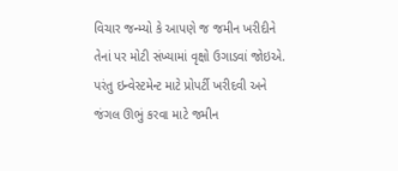વિચાર જન્મ્યો કે આપણે જ જમીન ખરીદીને તેનાં પર મોટી સંખ્યામાં વૃક્ષો ઉગાડવાં જોઇએ. પરંતુ ઇન્વેસ્ટમેન્ટ માટે પ્રોપર્ટી ખરીદવી અને જંગલ ઊભું કરવા માટે જમીન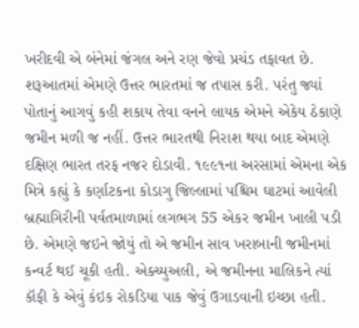ખરીદવી એ બંનેમાં જંગલ અને રણ જેવો પ્રચંડ તફાવત છે.
શરૂઆતમાં એમણે ઉત્તર ભારતમાં જ તપાસ કરી. પરંતુ જ્યાં પોતાનું આગવું કહી શકાય તેવા વનને લાયક એમને એકેય ઠેકાણે જમીન મળી જ નહીં. ઉત્તર ભારતથી નિરાશ થયા બાદ એમણે દક્ષિણ ભારત તરફ નજર દોડાવી. ૧૯૯૧ના અરસામાં એમના એક મિત્રે કહ્યું કે કર્ણાટકના કોડાગુ જિલ્લામાં પશ્ચિમ ઘાટમાં આવેલી બ્રહ્માગિરીની પર્વતમાળામાં લગભગ 55 એકર જમીન ખાલી પડી છે. એમણે જઇને જોયું તો એ જમીન સાવ ખરાબાની જમીનમાં કન્વર્ટ થઈ ચૂકી હતી. એક્ચ્યુઅલી, એ જમીનના માલિકને ત્યાં કૉફી કે એવું કંઇક રોકડિયા પાક જેવું ઉગાડવાની ઇચ્છા હતી.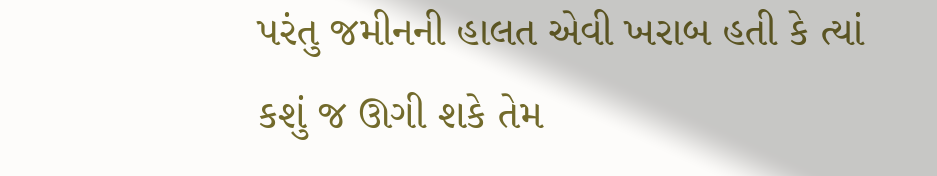પરંતુ જમીનની હાલત એવી ખરાબ હતી કે ત્યાં કશું જ ઊગી શકે તેમ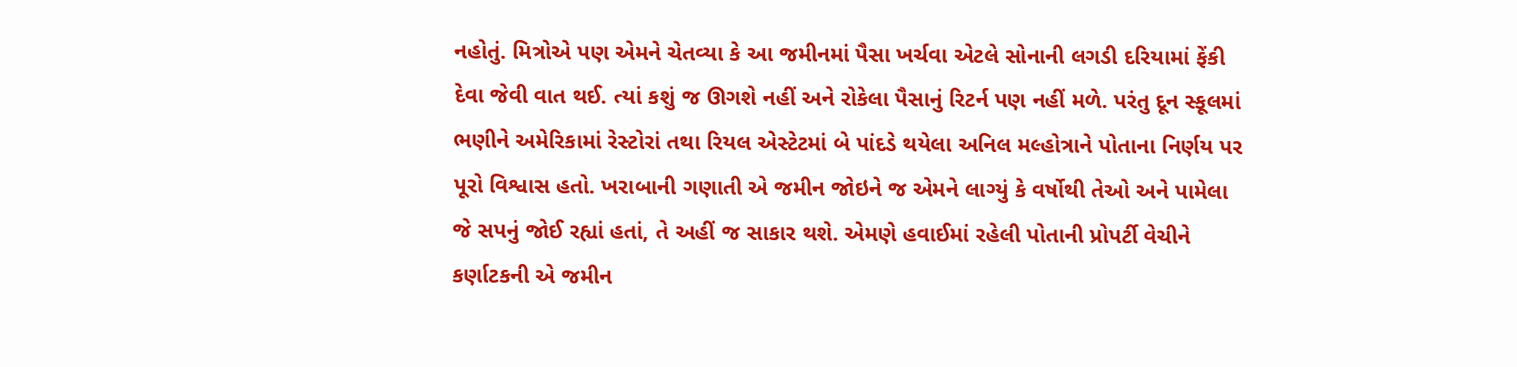નહોતું. મિત્રોએ પણ એમને ચેતવ્યા કે આ જમીનમાં પૈસા ખર્ચવા એટલે સોનાની લગડી દરિયામાં ફેંકી દેવા જેવી વાત થઈ. ત્યાં કશું જ ઊગશે નહીં અને રોકેલા પૈસાનું રિટર્ન પણ નહીં મળે. પરંતુ દૂન સ્કૂલમાં ભણીને અમેરિકામાં રેસ્ટોરાં તથા રિયલ એસ્ટેટમાં બે પાંદડે થયેલા અનિલ મલ્હોત્રાને પોતાના નિર્ણય પર પૂરો વિશ્વાસ હતો. ખરાબાની ગણાતી એ જમીન જોઇને જ એમને લાગ્યું કે વર્ષોથી તેઓ અને પામેલા જે સપનું જોઈ રહ્યાં હતાં, તે અહીં જ સાકાર થશે. એમણે હવાઈમાં રહેલી પોતાની પ્રોપર્ટી વેચીને કર્ણાટકની એ જમીન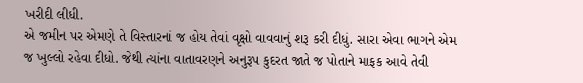ખરીદી લીધી.
એ જમીન પર એમણે તે વિસ્તારનાં જ હોય તેવાં વૃક્ષો વાવવાનું શરૂ કરી દીધું. સારા એવા ભાગને એમ જ ખુલ્લો રહેવા દીધો. જેથી ત્યાંના વાતાવરણને અનુરૂપ કુદરત જાતે જ પોતાને માફક આવે તેવી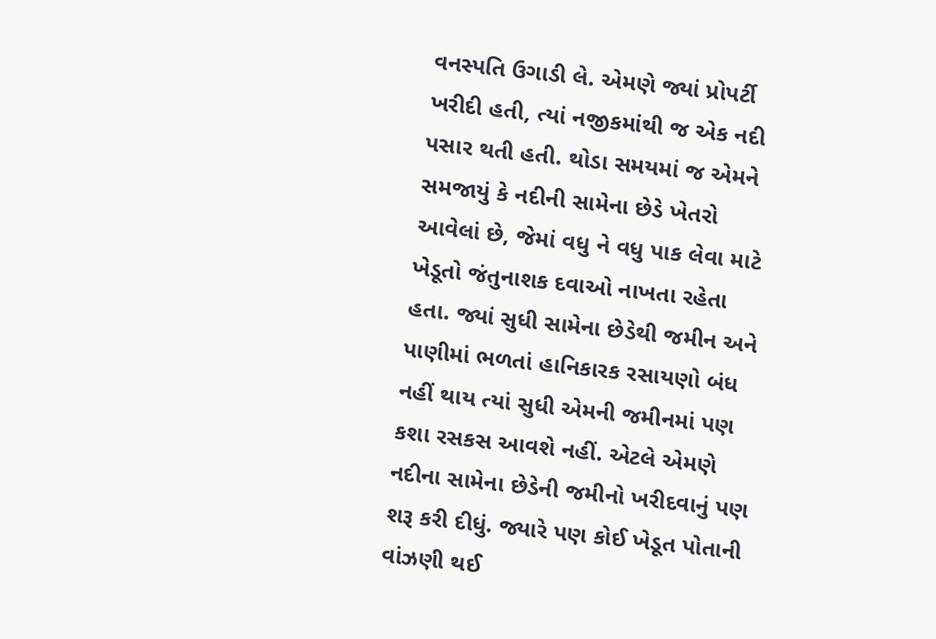વનસ્પતિ ઉગાડી લે. એમણે જ્યાં પ્રોપર્ટી ખરીદી હતી, ત્યાં નજીકમાંથી જ એક નદી પસાર થતી હતી. થોડા સમયમાં જ એમને સમજાયું કે નદીની સામેના છેડે ખેતરો આવેલાં છે, જેમાં વધુ ને વધુ પાક લેવા માટે ખેડૂતો જંતુનાશક દવાઓ નાખતા રહેતા હતા. જ્યાં સુધી સામેના છેડેથી જમીન અને પાણીમાં ભળતાં હાનિકારક રસાયણો બંધ નહીં થાય ત્યાં સુધી એમની જમીનમાં પણ કશા રસકસ આવશે નહીં. એટલે એમણે નદીના સામેના છેડેની જમીનો ખરીદવાનું પણ શરૂ કરી દીધું. જ્યારે પણ કોઈ ખેડૂત પોતાની વાંઝણી થઈ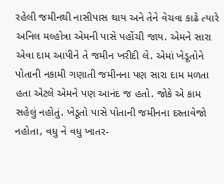રહેલી જમીનથી નાસીપાસ થાય અને તેને વેચવા કાઢે ત્યારે અનિલ મલ્હોત્રા એમની પાસે પહોંચી જાય. એમને સારા એવા દામ આપીને તે જમીન ખરીદી લે. એમાં ખેડૂતોને પોતાની નકામી ગણાતી જમીનના પણ સારા દામ મળતા હતા એટલે એમને પણ આનંદ જ હતો. જોકે એ કામ સહેલું નહોતું. ખેડૂતો પાસે પોતાની જમીનના દસ્તાવેજો નહોતા, વધુ ને વધુ ખાતર-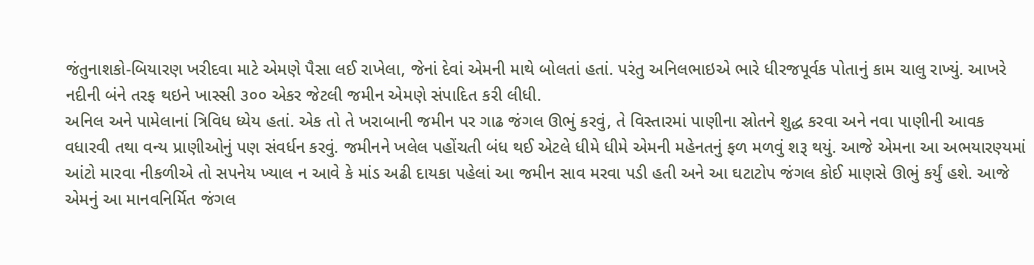જંતુનાશકો-બિયારણ ખરીદવા માટે એમણે પૈસા લઈ રાખેલા, જેનાં દેવાં એમની માથે બોલતાં હતાં. પરંતુ અનિલભાઇએ ભારે ધીરજપૂર્વક પોતાનું કામ ચાલુ રાખ્યું. આખરે નદીની બંને તરફ થઇને ખાસ્સી ૩૦૦ એકર જેટલી જમીન એમણે સંપાદિત કરી લીધી.
અનિલ અને પામેલાનાં ત્રિવિધ ધ્યેય હતાં. એક તો તે ખરાબાની જમીન પર ગાઢ જંગલ ઊભું કરવું, તે વિસ્તારમાં પાણીના સ્રોતને શુદ્ધ કરવા અને નવા પાણીની આવક વધારવી તથા વન્ય પ્રાણીઓનું પણ સંવર્ધન કરવું. જમીનને ખલેલ પહોંચતી બંધ થઈ એટલે ધીમે ધીમે એમની મહેનતનું ફળ મળવું શરૂ થયું. આજે એમના આ અભયારણ્યમાં આંટો મારવા નીકળીએ તો સપનેય ખ્યાલ ન આવે કે માંડ અઢી દાયકા પહેલાં આ જમીન સાવ મરવા પડી હતી અને આ ઘટાટોપ જંગલ કોઈ માણસે ઊભું કર્યું હશે. આજે એમનું આ માનવનિર્મિત જંગલ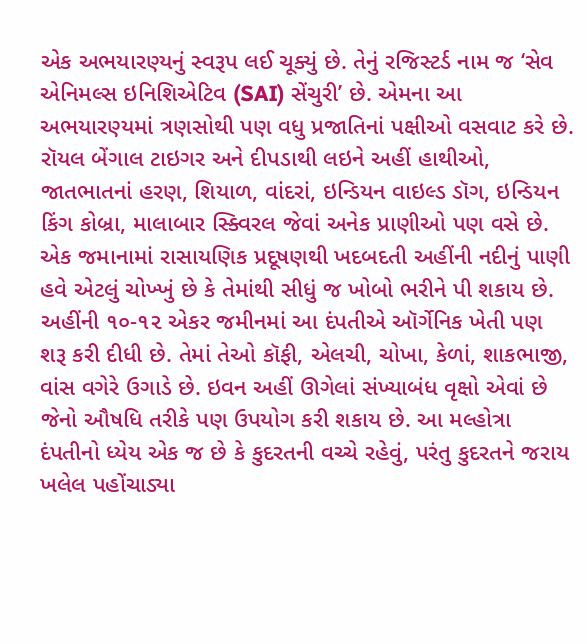એક અભયારણ્યનું સ્વરૂપ લઈ ચૂક્યું છે. તેનું રજિસ્ટર્ડ નામ જ ‘સેવ એનિમલ્સ ઇનિશિએટિવ (SAI) સેંચુરી’ છે. એમના આ અભયારણ્યમાં ત્રણસોથી પણ વધુ પ્રજાતિનાં પક્ષીઓ વસવાટ કરે છે. રૉયલ બેંગાલ ટાઇગર અને દીપડાથી લઇને અહીં હાથીઓ, જાતભાતનાં હરણ, શિયાળ, વાંદરાં, ઇન્ડિયન વાઇલ્ડ ડૉગ, ઇન્ડિયન કિંગ કોબ્રા, માલાબાર સ્ક્વિરલ જેવાં અનેક પ્રાણીઓ પણ વસે છે.
એક જમાનામાં રાસાયણિક પ્રદૂષણથી ખદબદતી અહીંની નદીનું પાણી હવે એટલું ચોખ્ખું છે કે તેમાંથી સીધું જ ખોબો ભરીને પી શકાય છે. અહીંની ૧૦-૧૨ એકર જમીનમાં આ દંપતીએ ઑર્ગેનિક ખેતી પણ શરૂ કરી દીધી છે. તેમાં તેઓ કૉફી, એલચી, ચોખા, કેળાં, શાકભાજી, વાંસ વગેરે ઉગાડે છે. ઇવન અહીં ઊગેલાં સંખ્યાબંધ વૃક્ષો એવાં છે જેનો ઔષધિ તરીકે પણ ઉપયોગ કરી શકાય છે. આ મલ્હોત્રા દંપતીનો ધ્યેય એક જ છે કે કુદરતની વચ્ચે રહેવું, પરંતુ કુદરતને જરાય ખલેલ પહોંચાડ્યા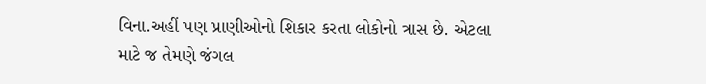વિના.અહીં પણ પ્રાણીઓનો શિકાર કરતા લોકોનો ત્રાસ છે. એટલા માટે જ તેમણે જંગલ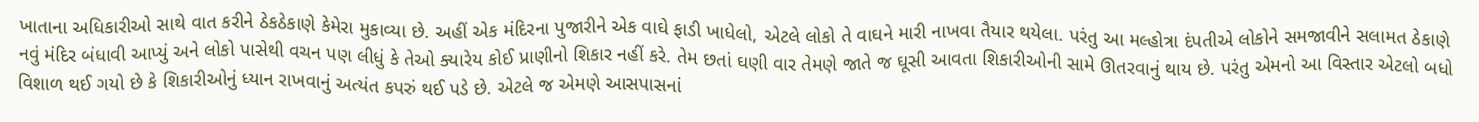ખાતાના અધિકારીઓ સાથે વાત કરીને ઠેકઠેકાણે કેમેરા મુકાવ્યા છે. અહીં એક મંદિરના પુજારીને એક વાઘે ફાડી ખાધેલો, એટલે લોકો તે વાઘને મારી નાખવા તૈયાર થયેલા. પરંતુ આ મલ્હોત્રા દંપતીએ લોકોને સમજાવીને સલામત ઠેકાણે નવું મંદિર બંધાવી આપ્યું અને લોકો પાસેથી વચન પણ લીધું કે તેઓ ક્યારેય કોઈ પ્રાણીનો શિકાર નહીં કરે. તેમ છતાં ઘણી વાર તેમણે જાતે જ ઘૂસી આવતા શિકારીઓની સામે ઊતરવાનું થાય છે. પરંતુ એમનો આ વિસ્તાર એટલો બધો વિશાળ થઈ ગયો છે કે શિકારીઓનું ધ્યાન રાખવાનું અત્યંત કપરું થઈ પડે છે. એટલે જ એમણે આસપાસનાં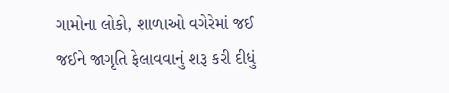ગામોના લોકો, શાળાઓ વગેરેમાં જઈ જઈને જાગૃતિ ફેલાવવાનું શરૂ કરી દીધું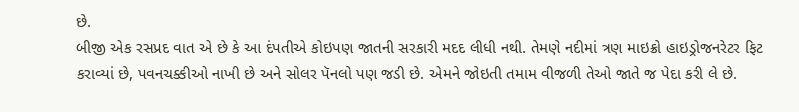છે.
બીજી એક રસપ્રદ વાત એ છે કે આ દંપતીએ કોઇપણ જાતની સરકારી મદદ લીધી નથી. તેમણે નદીમાં ત્રણ માઇક્રો હાઇડ્રોજનરેટર ફિટ કરાવ્યાં છે, પવનચક્કીઓ નાખી છે અને સોલર પૅનલો પણ જડી છે. એમને જોઇતી તમામ વીજળી તેઓ જાતે જ પેદા કરી લે છે.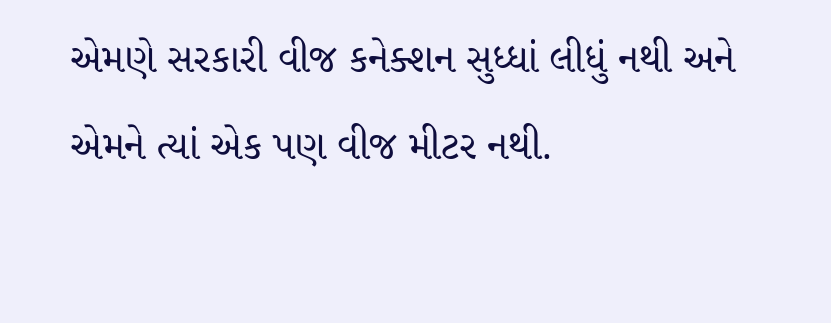એમણે સરકારી વીજ કનેક્શન સુધ્ધાં લીધું નથી અને એમને ત્યાં એક પણ વીજ મીટર નથી.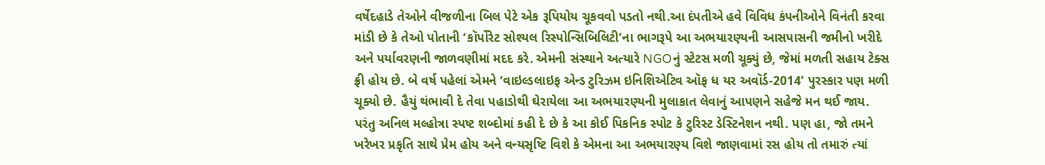વર્ષેદહાડે તેઓને વીજળીના બિલ પેટે એક રૂપિયોય ચૂકવવો પડતો નથી.આ દંપતીએ હવે વિવિધ કંપનીઓને વિનંતી કરવા માંડી છે કે તેઓ પોતાની ‘કૉર્પોરેટ સોશ્યલ રિસ્પોન્સિબિલિટી’ના ભાગરૂપે આ અભયારણ્યની આસપાસની જમીનો ખરીદે અને પર્યાવરણની જાળવણીમાં મદદ કરે. એમની સંસ્થાને અત્યારે NGOનું સ્ટેટસ મળી ચૂક્યું છે, જેમાં મળતી સહાય ટેક્સ ફ્રી હોય છે. બે વર્ષ પહેલાં એમને ‘વાઇલ્ડલાઇફ એન્ડ ટુરિઝમ ઇનિશિએટિવ ઑફ ધ યર અવૉર્ડ-2014’ પુરસ્કાર પણ મળી ચૂક્યો છે. હૈયું થંભાવી દે તેવા પહાડોથી ઘેરાયેલા આ અભયારણ્યની મુલાકાત લેવાનું આપણને સહેજે મન થઈ જાય. પરંતુ અનિલ મલ્હોત્રા સ્પષ્ટ શબ્દોમાં કહી દે છે કે આ કોઈ પિકનિક સ્પોટ કે ટુરિસ્ટ ડેસ્ટિનેશન નથી. પણ હા, જો તમને ખરેખર પ્રકૃતિ સાથે પ્રેમ હોય અને વન્યસૃષ્ટિ વિશે કે એમના આ અભયારણ્ય વિશે જાણવામાં રસ હોય તો તમારું ત્યાં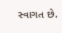સ્વાગત છે.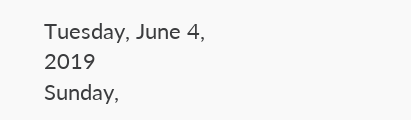Tuesday, June 4, 2019
Sunday,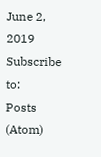June 2, 2019
Subscribe to:
Posts (Atom)